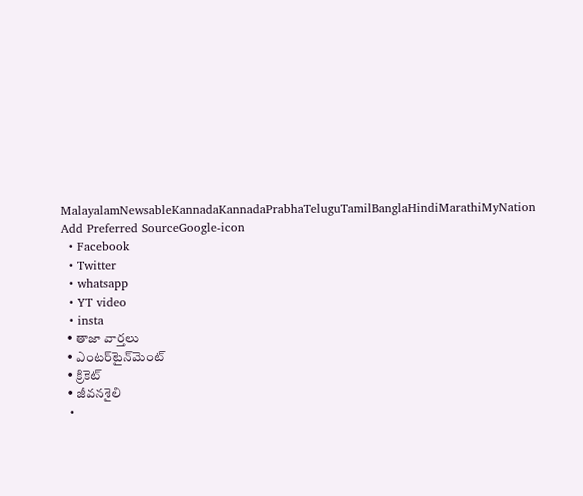MalayalamNewsableKannadaKannadaPrabhaTeluguTamilBanglaHindiMarathiMyNation
Add Preferred SourceGoogle-icon
  • Facebook
  • Twitter
  • whatsapp
  • YT video
  • insta
  • తాజా వార్తలు
  • ఎంటర్‌టైన్‌మెంట్
  • క్రికెట్
  • జీవనశైలి
  •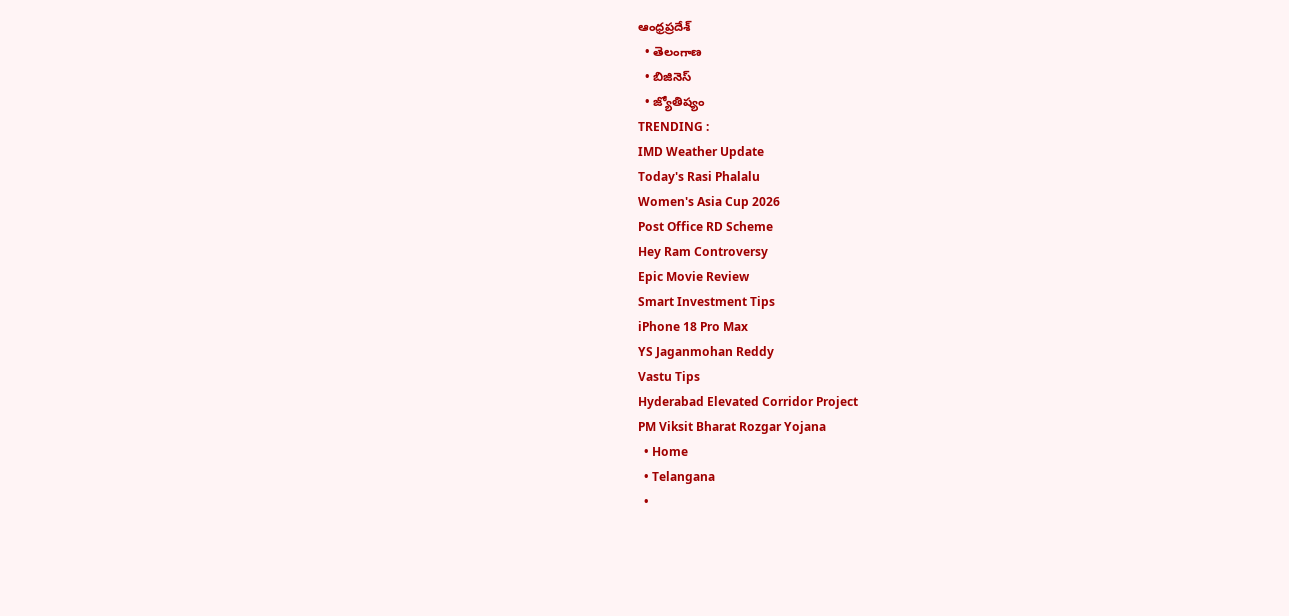ఆంధ్రప్రదేశ్
  • తెలంగాణ
  • బిజినెస్
  • జ్యోతిష్యం
TRENDING :
IMD Weather Update
Today's Rasi Phalalu
Women's Asia Cup 2026
Post Office RD Scheme
Hey Ram Controversy
Epic Movie Review
Smart Investment Tips
iPhone 18 Pro Max
YS Jaganmohan Reddy
Vastu Tips
Hyderabad Elevated Corridor Project
PM Viksit Bharat Rozgar Yojana
  • Home
  • Telangana
  •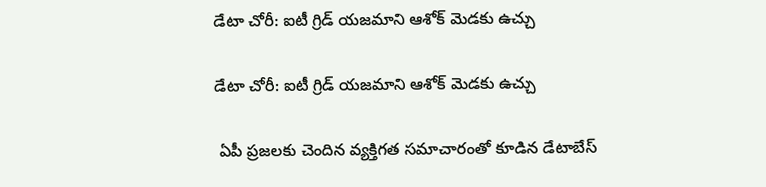డేటా చోరీ: ఐటీ గ్రిడ్ యజమాని ఆశోక్ మెడకు ఉచ్చు

డేటా చోరీ: ఐటీ గ్రిడ్ యజమాని ఆశోక్ మెడకు ఉచ్చు

 ఏపీ ప్రజలకు చెందిన వ్యక్తిగత సమాచారంతో కూడిన డేటాబేస్‌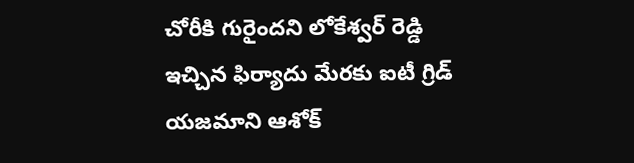చోరీకి గురైందని లోకేశ్వర్ రెడ్డి ఇచ్చిన ఫిర్యాదు మేరకు ఐటీ గ్రిడ్ యజమాని ఆశోక్‌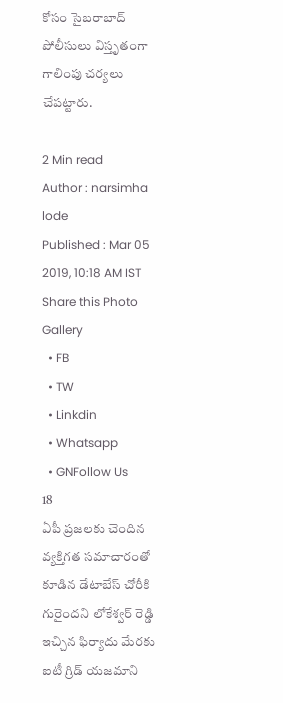కోసం సైబరాబాద్ పోలీసులు విస్తృతంగా గాలింపు చర్యలు చేపట్టారు.

2 Min read
Author : narsimha lode
Published : Mar 05 2019, 10:18 AM IST
Share this Photo Gallery
  • FB
  • TW
  • Linkdin
  • Whatsapp
  • GNFollow Us
18
ఏపీ ప్రజలకు చెందిన వ్యక్తిగత సమాచారంతో కూడిన డేటాబేస్‌ చోరీకి గురైందని లోకేశ్వర్ రెడ్డి ఇచ్చిన ఫిర్యాదు మేరకు ఐటీ గ్రిడ్ యజమాని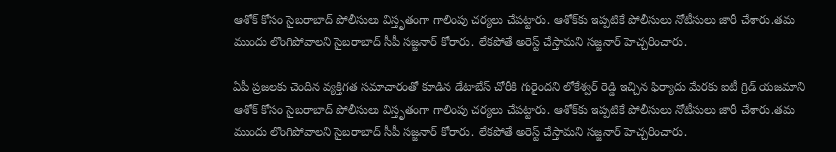ఆశోక్‌ కోసం సైబరాబాద్ పోలీసులు విస్తృతంగా గాలింపు చర్యలు చేపట్టారు. ఆశోక్‌కు ఇప్పటికే పోలీసులు నోటీసులు జారీ చేశారు.తమ ముందు లొంగిపోవాలని సైబరాబాద్ సీపీ సజ్జనార్ కోరారు. లేకపోతే అరెస్ట్ చేస్తామని సజ్జనార్ హెచ్చరించారు.

ఏపీ ప్రజలకు చెందిన వ్యక్తిగత సమాచారంతో కూడిన డేటాబేస్‌ చోరీకి గురైందని లోకేశ్వర్ రెడ్డి ఇచ్చిన ఫిర్యాదు మేరకు ఐటీ గ్రిడ్ యజమాని ఆశోక్‌ కోసం సైబరాబాద్ పోలీసులు విస్తృతంగా గాలింపు చర్యలు చేపట్టారు. ఆశోక్‌కు ఇప్పటికే పోలీసులు నోటీసులు జారీ చేశారు.తమ ముందు లొంగిపోవాలని సైబరాబాద్ సీపీ సజ్జనార్ కోరారు. లేకపోతే అరెస్ట్ చేస్తామని సజ్జనార్ హెచ్చరించారు.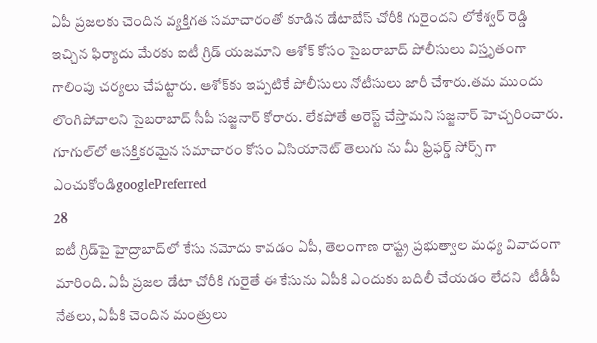ఏపీ ప్రజలకు చెందిన వ్యక్తిగత సమాచారంతో కూడిన డేటాబేస్‌ చోరీకి గురైందని లోకేశ్వర్ రెడ్డి ఇచ్చిన ఫిర్యాదు మేరకు ఐటీ గ్రిడ్ యజమాని ఆశోక్‌ కోసం సైబరాబాద్ పోలీసులు విస్తృతంగా గాలింపు చర్యలు చేపట్టారు. ఆశోక్‌కు ఇప్పటికే పోలీసులు నోటీసులు జారీ చేశారు.తమ ముందు లొంగిపోవాలని సైబరాబాద్ సీపీ సజ్జనార్ కోరారు. లేకపోతే అరెస్ట్ చేస్తామని సజ్జనార్ హెచ్చరించారు.
గూగుల్‌లో ఆసక్తికరమైన సమాచారం కోసం ఏసియానెట్ తెలుగు ను మీ ఫ్రిఫర్డ్ సోర్స్ గా ఎంచుకోండిgooglePreferred
28
ఐటీ గ్రిడ్‌పై హైద్రాబాద్‌లో కేసు నమోదు కావడం ఏపీ, తెలంగాణ రాష్ట్ర ప్రభుత్వాల మధ్య వివాదంగా మారింది. ఏపీ ప్రజల డేటా చోరీకి గురైతే ఈ కేసును ఏపీకి ఎందుకు బదిలీ చేయడం లేదని  టీడీపీ నేతలు, ఏపీకి చెందిన మంత్రులు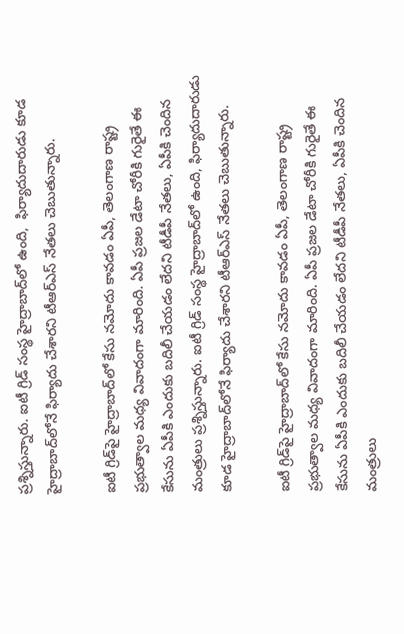ప్రశ్నిస్తున్నారు. ఐటీ గ్రిడ్ సంస్థ హైద్రాబాద్‌లో ఉంది,  ఫిర్యాదుదారుడు కూడ హైద్రాబాద్‌లోనే ఫిర్యాదు చేశారని టీఆర్ఎస్‌ నేతలు చెబుతున్నారు.

ఐటీ గ్రిడ్‌పై హైద్రాబాద్‌లో కేసు నమోదు కావడం ఏపీ, తెలంగాణ రాష్ట్ర ప్రభుత్వాల మధ్య వివాదంగా మారింది. ఏపీ ప్రజల డేటా చోరీకి గురైతే ఈ కేసును ఏపీకి ఎందుకు బదిలీ చేయడం లేదని టీడీపీ నేతలు, ఏపీకి చెందిన మంత్రులు ప్రశ్నిస్తున్నారు. ఐటీ గ్రిడ్ సంస్థ హైద్రాబాద్‌లో ఉంది, ఫిర్యాదుదారుడు కూడ హైద్రాబాద్‌లోనే ఫిర్యాదు చేశారని టీఆర్ఎస్‌ నేతలు చెబుతున్నారు.

ఐటీ గ్రిడ్‌పై హైద్రాబాద్‌లో కేసు నమోదు కావడం ఏపీ, తెలంగాణ రాష్ట్ర ప్రభుత్వాల మధ్య వివాదంగా మారింది. ఏపీ ప్రజల డేటా చోరీకి గురైతే ఈ కేసును ఏపీకి ఎందుకు బదిలీ చేయడం లేదని టీడీపీ నేతలు, ఏపీకి చెందిన మంత్రులు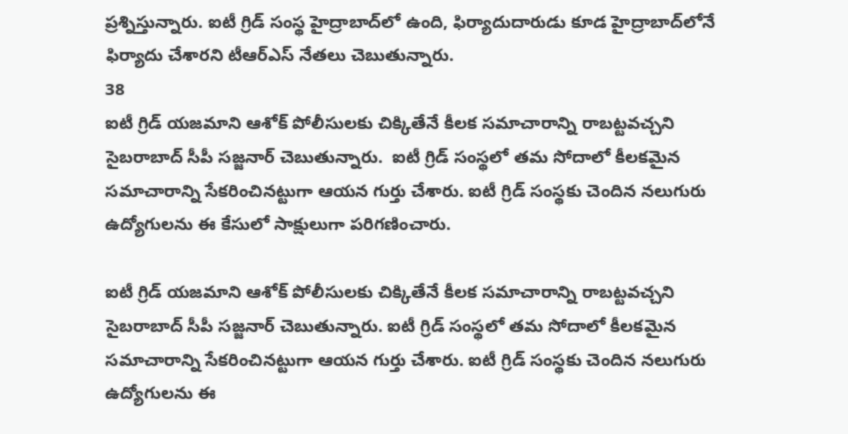ప్రశ్నిస్తున్నారు. ఐటీ గ్రిడ్ సంస్థ హైద్రాబాద్‌లో ఉంది, ఫిర్యాదుదారుడు కూడ హైద్రాబాద్‌లోనే ఫిర్యాదు చేశారని టీఆర్ఎస్‌ నేతలు చెబుతున్నారు.
38
ఐటీ గ్రిడ్‌ యజమాని ఆశోక్ పోలీసులకు చిక్కితేనే కీలక సమాచారాన్ని రాబట్టవచ్చని సైబరాబాద్ సీపీ సజ్జనార్ చెబుతున్నారు.  ఐటీ గ్రిడ్ సంస్థలో తమ సోదాలో కీలకమైన సమాచారాన్ని సేకరించినట్టుగా ఆయన గుర్తు చేశారు. ఐటీ గ్రిడ్ సంస్థకు చెందిన నలుగురు ఉద్యోగులను ఈ కేసులో సాక్షులుగా పరిగణించారు.

ఐటీ గ్రిడ్‌ యజమాని ఆశోక్ పోలీసులకు చిక్కితేనే కీలక సమాచారాన్ని రాబట్టవచ్చని సైబరాబాద్ సీపీ సజ్జనార్ చెబుతున్నారు. ఐటీ గ్రిడ్ సంస్థలో తమ సోదాలో కీలకమైన సమాచారాన్ని సేకరించినట్టుగా ఆయన గుర్తు చేశారు. ఐటీ గ్రిడ్ సంస్థకు చెందిన నలుగురు ఉద్యోగులను ఈ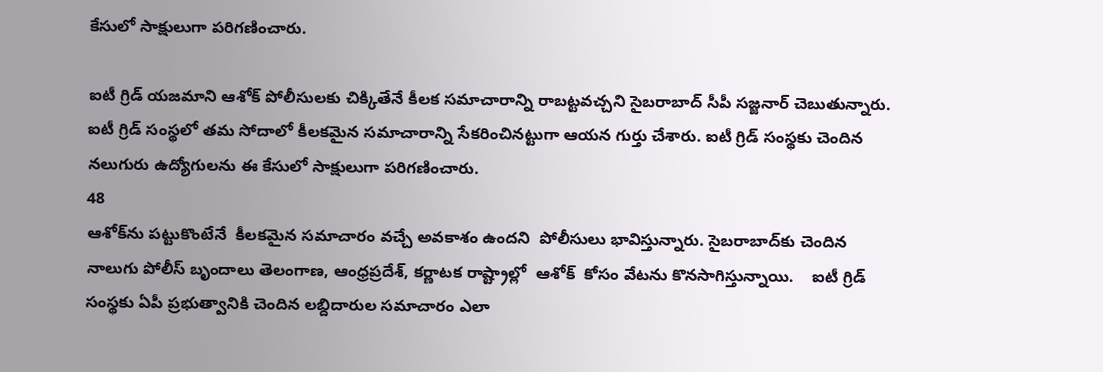కేసులో సాక్షులుగా పరిగణించారు.

ఐటీ గ్రిడ్‌ యజమాని ఆశోక్ పోలీసులకు చిక్కితేనే కీలక సమాచారాన్ని రాబట్టవచ్చని సైబరాబాద్ సీపీ సజ్జనార్ చెబుతున్నారు. ఐటీ గ్రిడ్ సంస్థలో తమ సోదాలో కీలకమైన సమాచారాన్ని సేకరించినట్టుగా ఆయన గుర్తు చేశారు. ఐటీ గ్రిడ్ సంస్థకు చెందిన నలుగురు ఉద్యోగులను ఈ కేసులో సాక్షులుగా పరిగణించారు.
48
ఆశోక్‌ను పట్టుకొంటేనే  కీలకమైన సమాచారం వచ్చే అవకాశం ఉందని  పోలీసులు భావిస్తున్నారు. సైబరాబాద్‌కు చెందిన  నాలుగు పోలీస్ బృందాలు తెలంగాణ, ఆంధ్రప్రదేశ్, కర్ణాటక రాష్ట్రాల్లో  ఆశోక్ ‌ కోసం వేటను కొనసాగిస్తున్నాయి.    ఐటీ గ్రిడ్‌ సంస్థకు ఏపీ ప్రభుత్వానికి చెందిన లబ్దిదారుల సమాచారం ఎలా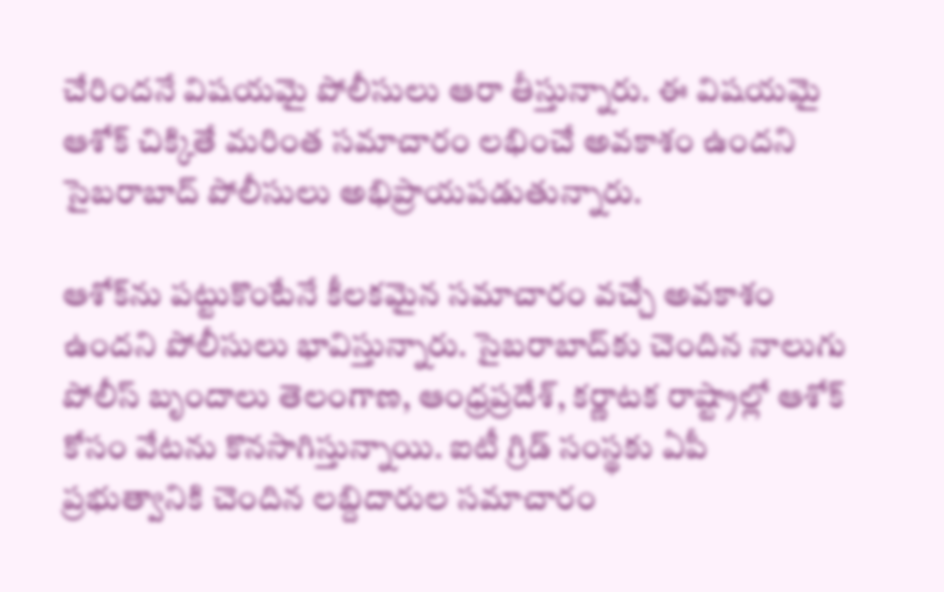చేరిందనే విషయమై పోలీసులు ఆరా తీస్తున్నారు. ఈ విషయమై ఆశోక్ చిక్కితే మరింత సమాచారం లభించే అవకాశం ఉందని సైబరాబాద్ పోలీసులు అభిప్రాయపడుతున్నారు.

ఆశోక్‌ను పట్టుకొంటేనే కీలకమైన సమాచారం వచ్చే అవకాశం ఉందని పోలీసులు భావిస్తున్నారు. సైబరాబాద్‌కు చెందిన నాలుగు పోలీస్ బృందాలు తెలంగాణ, ఆంధ్రప్రదేశ్, కర్ణాటక రాష్ట్రాల్లో ఆశోక్ ‌ కోసం వేటను కొనసాగిస్తున్నాయి. ఐటీ గ్రిడ్‌ సంస్థకు ఏపీ ప్రభుత్వానికి చెందిన లబ్దిదారుల సమాచారం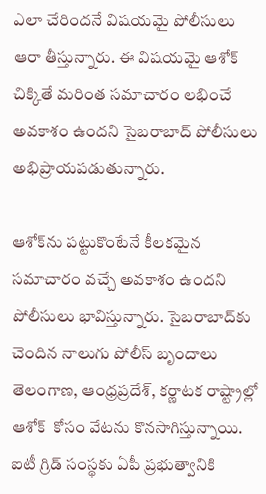ఎలా చేరిందనే విషయమై పోలీసులు ఆరా తీస్తున్నారు. ఈ విషయమై ఆశోక్ చిక్కితే మరింత సమాచారం లభించే అవకాశం ఉందని సైబరాబాద్ పోలీసులు అభిప్రాయపడుతున్నారు.

ఆశోక్‌ను పట్టుకొంటేనే కీలకమైన సమాచారం వచ్చే అవకాశం ఉందని పోలీసులు భావిస్తున్నారు. సైబరాబాద్‌కు చెందిన నాలుగు పోలీస్ బృందాలు తెలంగాణ, ఆంధ్రప్రదేశ్, కర్ణాటక రాష్ట్రాల్లో ఆశోక్ ‌ కోసం వేటను కొనసాగిస్తున్నాయి. ఐటీ గ్రిడ్‌ సంస్థకు ఏపీ ప్రభుత్వానికి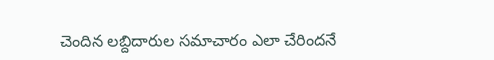చెందిన లబ్దిదారుల సమాచారం ఎలా చేరిందనే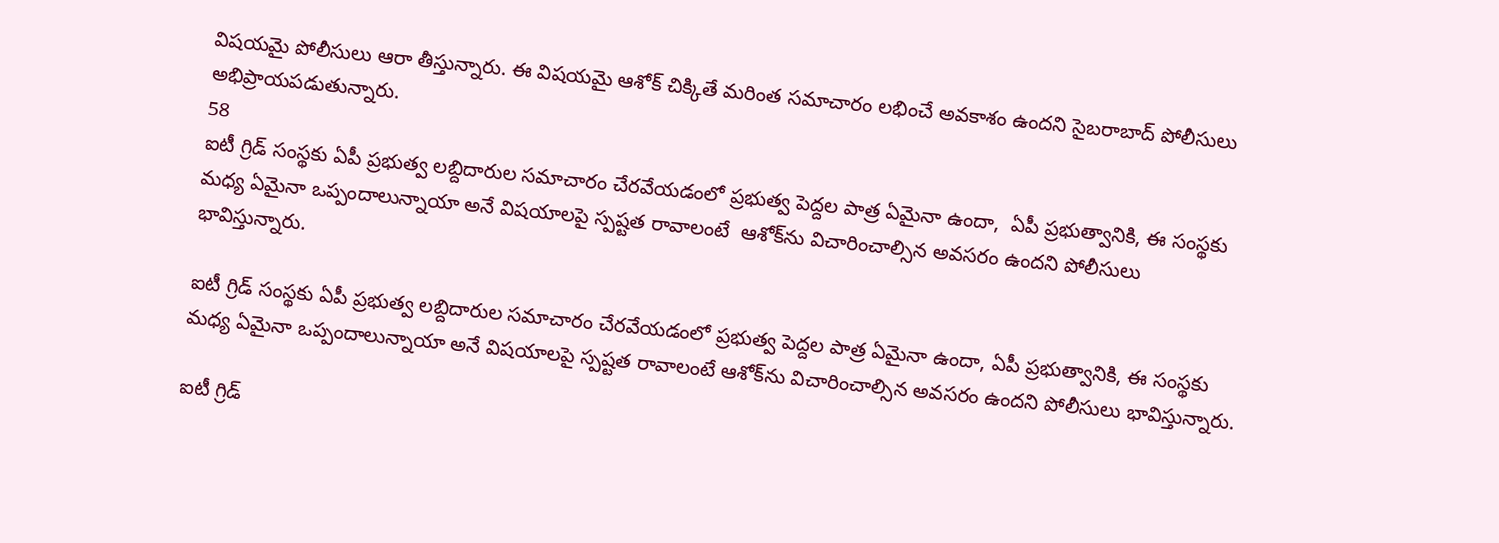విషయమై పోలీసులు ఆరా తీస్తున్నారు. ఈ విషయమై ఆశోక్ చిక్కితే మరింత సమాచారం లభించే అవకాశం ఉందని సైబరాబాద్ పోలీసులు అభిప్రాయపడుతున్నారు.
58
ఐటీ గ్రిడ్ సంస్థకు ఏపీ ప్రభుత్వ లబ్దిదారుల సమాచారం చేరవేయడంలో ప్రభుత్వ పెద్దల పాత్ర ఏమైనా ఉందా,  ఏపీ ప్రభుత్వానికి, ఈ సంస్థకు మధ్య ఏమైనా ఒప్పందాలున్నాయా అనే విషయాలపై స్పష్టత రావాలంటే  ఆశోక్‌ను విచారించాల్సిన అవసరం ఉందని పోలీసులు భావిస్తున్నారు.

ఐటీ గ్రిడ్ సంస్థకు ఏపీ ప్రభుత్వ లబ్దిదారుల సమాచారం చేరవేయడంలో ప్రభుత్వ పెద్దల పాత్ర ఏమైనా ఉందా, ఏపీ ప్రభుత్వానికి, ఈ సంస్థకు మధ్య ఏమైనా ఒప్పందాలున్నాయా అనే విషయాలపై స్పష్టత రావాలంటే ఆశోక్‌ను విచారించాల్సిన అవసరం ఉందని పోలీసులు భావిస్తున్నారు.

ఐటీ గ్రిడ్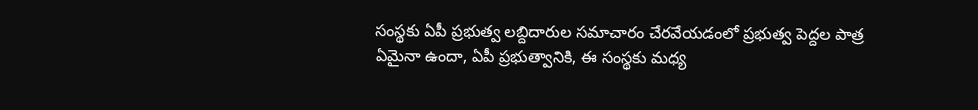సంస్థకు ఏపీ ప్రభుత్వ లబ్దిదారుల సమాచారం చేరవేయడంలో ప్రభుత్వ పెద్దల పాత్ర ఏమైనా ఉందా, ఏపీ ప్రభుత్వానికి, ఈ సంస్థకు మధ్య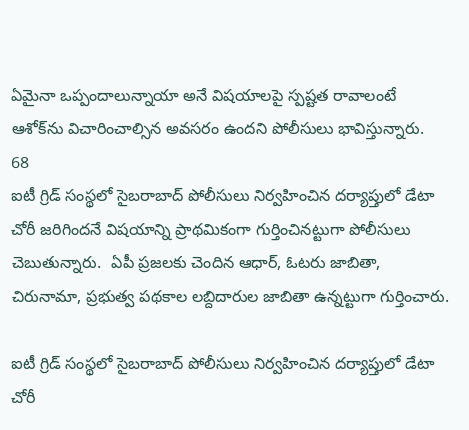ఏమైనా ఒప్పందాలున్నాయా అనే విషయాలపై స్పష్టత రావాలంటే ఆశోక్‌ను విచారించాల్సిన అవసరం ఉందని పోలీసులు భావిస్తున్నారు.
68
ఐటీ గ్రిడ్ సంస్థలో సైబరాబాద్ పోలీసులు నిర్వహించిన దర్యాప్తులో డేటా చోరీ జరిగిందనే విషయాన్ని ప్రాథమికంగా గుర్తించినట్టుగా పోలీసులు చెబుతున్నారు.  ఏపీ ప్రజలకు చెందిన ఆధార్, ఓటరు జాబితా, చిరునామా, ప్రభుత్వ పథకాల లబ్దిదారుల జాబితా ఉన్నట్టుగా గుర్తించారు.

ఐటీ గ్రిడ్ సంస్థలో సైబరాబాద్ పోలీసులు నిర్వహించిన దర్యాప్తులో డేటా చోరీ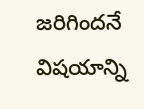జరిగిందనే విషయాన్ని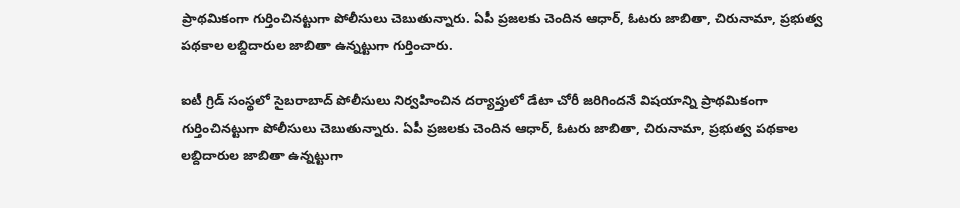ప్రాథమికంగా గుర్తించినట్టుగా పోలీసులు చెబుతున్నారు. ఏపీ ప్రజలకు చెందిన ఆధార్, ఓటరు జాబితా, చిరునామా, ప్రభుత్వ పథకాల లబ్దిదారుల జాబితా ఉన్నట్టుగా గుర్తించారు.

ఐటీ గ్రిడ్ సంస్థలో సైబరాబాద్ పోలీసులు నిర్వహించిన దర్యాప్తులో డేటా చోరీ జరిగిందనే విషయాన్ని ప్రాథమికంగా గుర్తించినట్టుగా పోలీసులు చెబుతున్నారు. ఏపీ ప్రజలకు చెందిన ఆధార్, ఓటరు జాబితా, చిరునామా, ప్రభుత్వ పథకాల లబ్దిదారుల జాబితా ఉన్నట్టుగా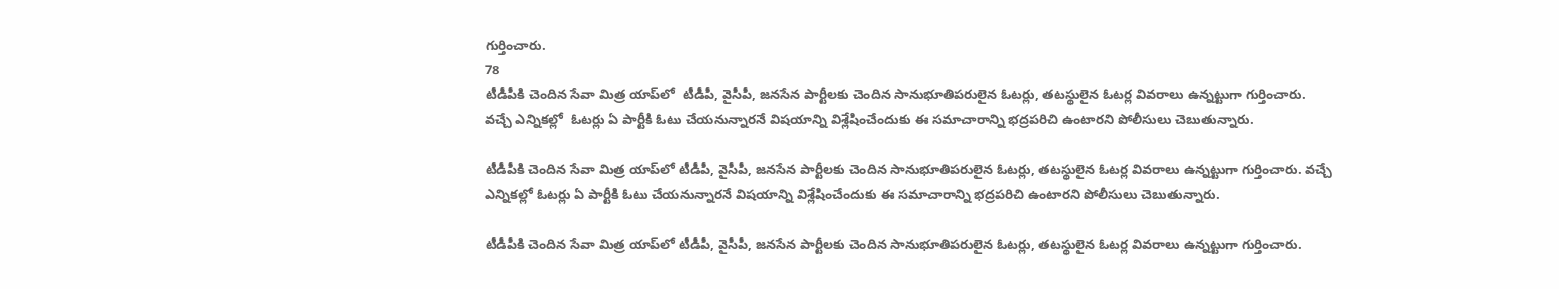గుర్తించారు.
78
టీడీపీకి చెందిన సేవా మిత్ర యాప్‌లో  టీడీపీ, వైసీపీ, జనసేన పార్టీలకు చెందిన సానుభూతిపరులైన ఓటర్లు, తటస్థులైన ఓటర్ల వివరాలు ఉన్నట్టుగా గుర్తించారు.  వచ్చే ఎన్నికల్లో  ఓటర్లు ఏ పార్టీకి ఓటు చేయనున్నారనే విషయాన్ని విశ్లేషించేందుకు ఈ సమాచారాన్ని భద్రపరిచి ఉంటారని పోలీసులు చెబుతున్నారు.

టీడీపీకి చెందిన సేవా మిత్ర యాప్‌లో టీడీపీ, వైసీపీ, జనసేన పార్టీలకు చెందిన సానుభూతిపరులైన ఓటర్లు, తటస్థులైన ఓటర్ల వివరాలు ఉన్నట్టుగా గుర్తించారు. వచ్చే ఎన్నికల్లో ఓటర్లు ఏ పార్టీకి ఓటు చేయనున్నారనే విషయాన్ని విశ్లేషించేందుకు ఈ సమాచారాన్ని భద్రపరిచి ఉంటారని పోలీసులు చెబుతున్నారు.

టీడీపీకి చెందిన సేవా మిత్ర యాప్‌లో టీడీపీ, వైసీపీ, జనసేన పార్టీలకు చెందిన సానుభూతిపరులైన ఓటర్లు, తటస్థులైన ఓటర్ల వివరాలు ఉన్నట్టుగా గుర్తించారు.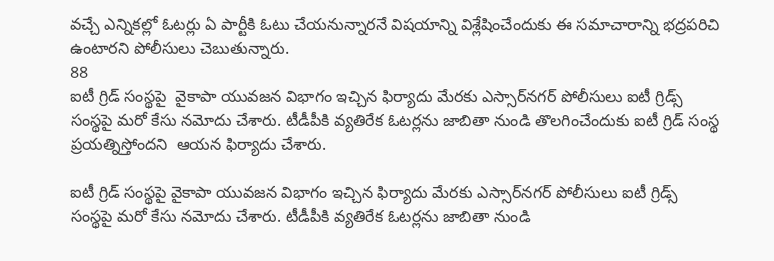వచ్చే ఎన్నికల్లో ఓటర్లు ఏ పార్టీకి ఓటు చేయనున్నారనే విషయాన్ని విశ్లేషించేందుకు ఈ సమాచారాన్ని భద్రపరిచి ఉంటారని పోలీసులు చెబుతున్నారు.
88
ఐటీ గ్రిడ్ సంస్థపై  వైకాపా యువజన విభాగం ఇచ్చిన ఫిర్యాదు మేరకు ఎస్సార్‌నగర్‌ పోలీసులు ఐటీ గ్రిడ్స్‌ సంస్థపై మరో కేసు నమోదు చేశారు. టీడీపీకి వ్యతిరేక ఓటర్లను జాబితా నుండి తొలగించేందుకు ఐటీ గ్రిడ్ సంస్థ ప్రయత్నిస్తోందని  ఆయన ఫిర్యాదు చేశారు.

ఐటీ గ్రిడ్ సంస్థపై వైకాపా యువజన విభాగం ఇచ్చిన ఫిర్యాదు మేరకు ఎస్సార్‌నగర్‌ పోలీసులు ఐటీ గ్రిడ్స్‌ సంస్థపై మరో కేసు నమోదు చేశారు. టీడీపీకి వ్యతిరేక ఓటర్లను జాబితా నుండి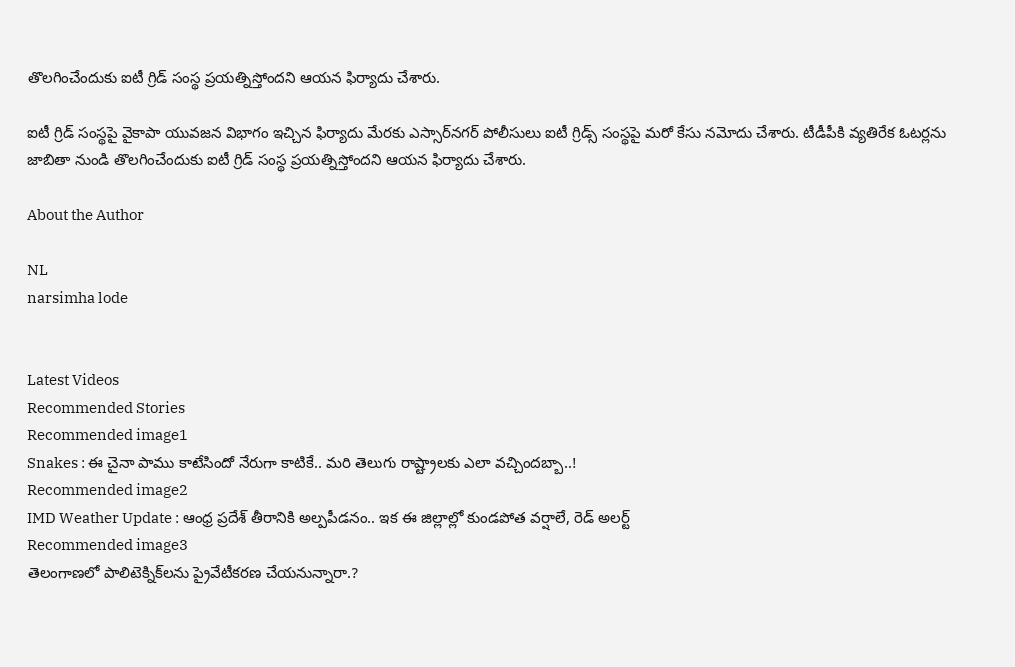తొలగించేందుకు ఐటీ గ్రిడ్ సంస్థ ప్రయత్నిస్తోందని ఆయన ఫిర్యాదు చేశారు.

ఐటీ గ్రిడ్ సంస్థపై వైకాపా యువజన విభాగం ఇచ్చిన ఫిర్యాదు మేరకు ఎస్సార్‌నగర్‌ పోలీసులు ఐటీ గ్రిడ్స్‌ సంస్థపై మరో కేసు నమోదు చేశారు. టీడీపీకి వ్యతిరేక ఓటర్లను జాబితా నుండి తొలగించేందుకు ఐటీ గ్రిడ్ సంస్థ ప్రయత్నిస్తోందని ఆయన ఫిర్యాదు చేశారు.

About the Author

NL
narsimha lode


Latest Videos
Recommended Stories
Recommended image1
Snakes : ఈ చైనా పాము కాటేసిందో నేరుగా కాటికే.. మరి తెలుగు రాష్ట్రాలకు ఎలా వచ్చిందబ్బా..!
Recommended image2
IMD Weather Update : ఆంధ్ర ప్రదేశ్ తీరానికి అల్పపీడనం.. ఇక ఈ జిల్లాల్లో కుండపోత వర్షాలే, రెడ్ అలర్ట్
Recommended image3
తెలంగాణలో పాలిటెక్నిక్‌ల‌ను ప్రైవేటీక‌ర‌ణ చేయ‌నున్నారా.?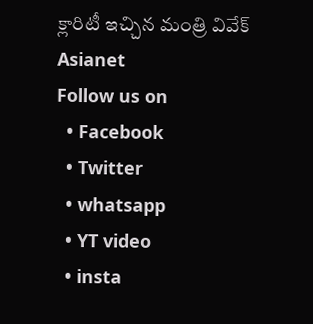క్లారిటీ ఇచ్చిన మంత్రి వివేక్
Asianet
Follow us on
  • Facebook
  • Twitter
  • whatsapp
  • YT video
  • insta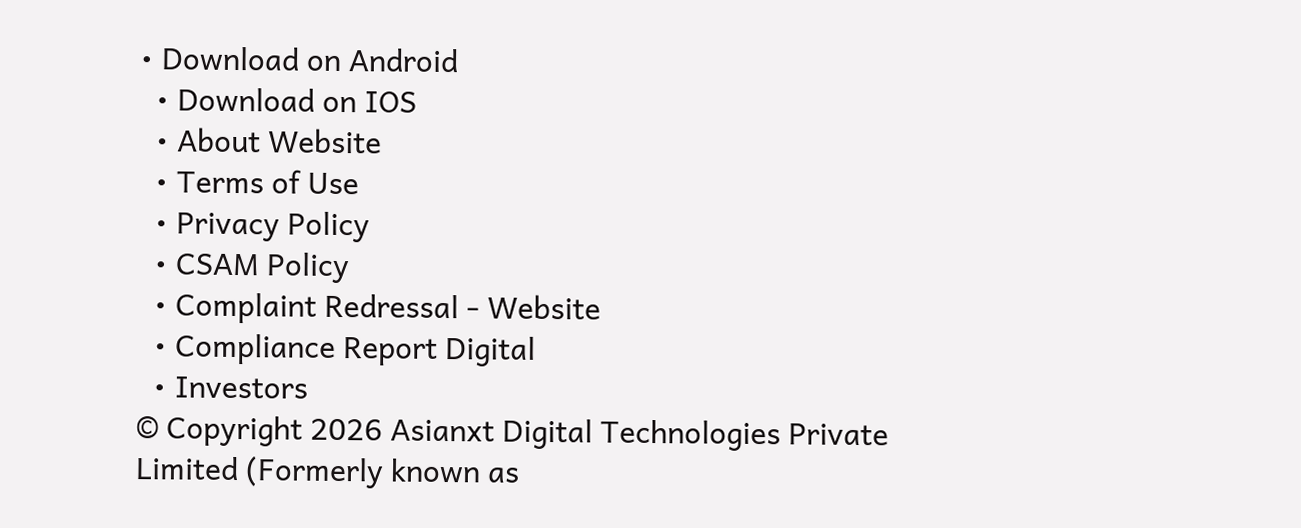• Download on Android
  • Download on IOS
  • About Website
  • Terms of Use
  • Privacy Policy
  • CSAM Policy
  • Complaint Redressal - Website
  • Compliance Report Digital
  • Investors
© Copyright 2026 Asianxt Digital Technologies Private Limited (Formerly known as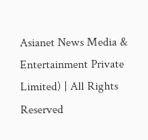Asianet News Media & Entertainment Private Limited) | All Rights Reserved